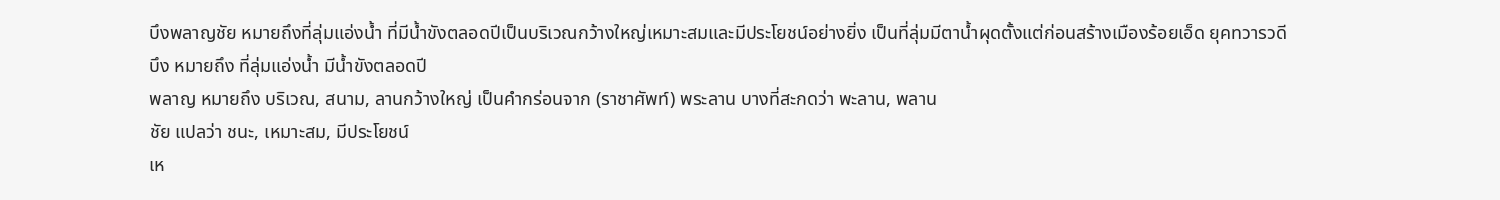บึงพลาญชัย หมายถึงที่ลุ่มแอ่งน้ำ ที่มีน้ำขังตลอดปีเป็นบริเวณกว้างใหญ่เหมาะสมและมีประโยชน์อย่างยิ่ง เป็นที่ลุ่มมีตาน้ำผุดตั้งแต่ก่อนสร้างเมืองร้อยเอ็ด ยุคทวารวดี
บึง หมายถึง ที่ลุ่มแอ่งน้ำ มีน้ำขังตลอดปี
พลาญ หมายถึง บริเวณ, สนาม, ลานกว้างใหญ่ เป็นคำกร่อนจาก (ราชาศัพท์) พระลาน บางที่สะกดว่า พะลาน, พลาน
ชัย แปลว่า ชนะ, เหมาะสม, มีประโยชน์
เห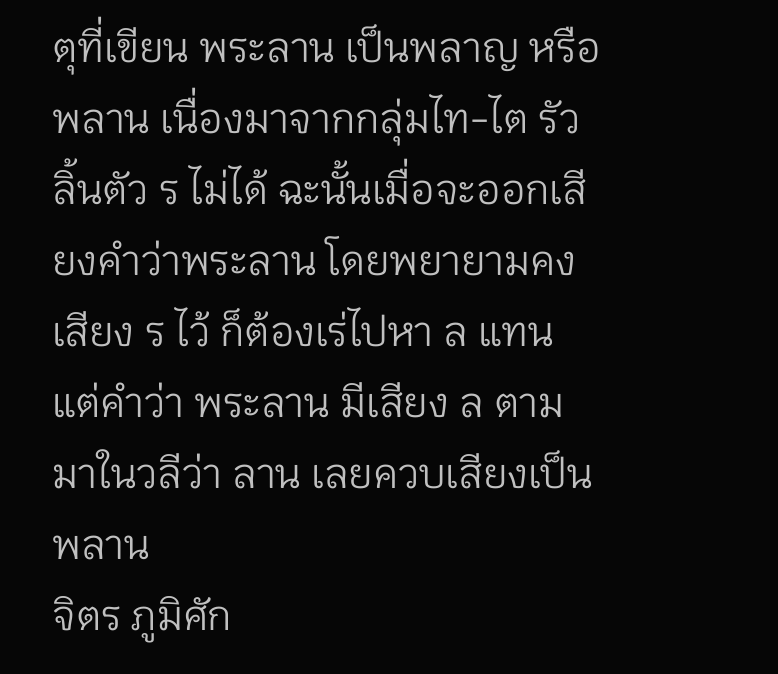ตุที่เขียน พระลาน เป็นพลาญ หรือพลาน เนื่องมาจากกลุ่มไท-ไต รัวลิ้นตัว ร ไม่ได้ ฉะนั้นเมื่อจะออกเสียงคำว่าพระลาน โดยพยายามคงเสียง ร ไว้ ก็ต้องเร่ไปหา ล แทน
แต่คำว่า พระลาน มีเสียง ล ตามมาในวลีว่า ลาน เลยควบเสียงเป็น พลาน
จิตร ภูมิศัก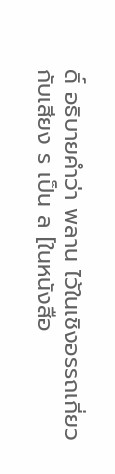ดิ์ อธิบายคำว่า พลาน ไว้ในเชิงอรรถเกี่ยวกับเสียง ร เป็น ล [ในหนังสือ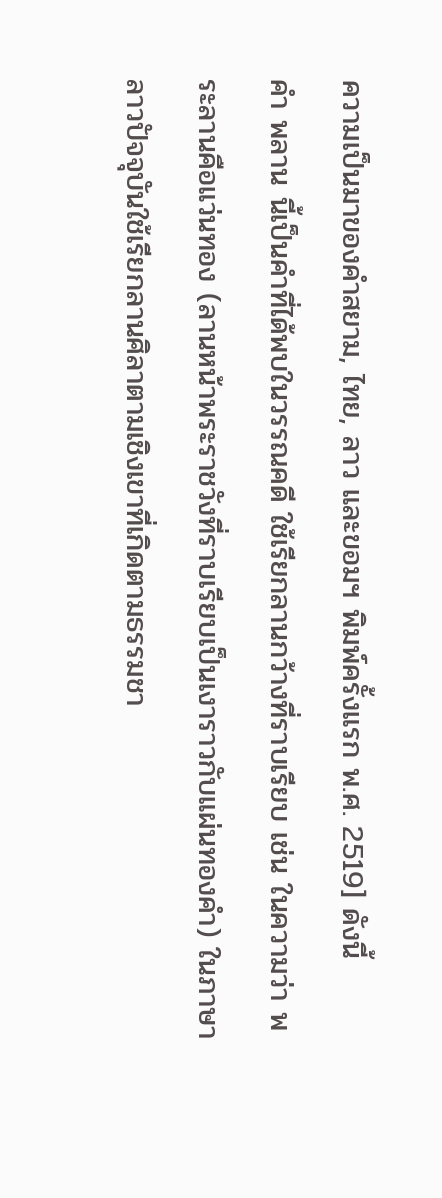ความเป็นมาของคำสยาม, ไทย, ลาว และขอมฯ พิมพ์ครั้งแรก พ.ศ. 2519] ดังนี้
คำ พลาน นี้เป็นคำที่ได้พบในวรรณคดี ใช้เรียกลานกว้างที่ราบเรียบ เช่น ในความว่า พระลานคือแว่นทอง (ลานหน้าพระราชวังที่ราบเรียบเป็นเงาราวกับแผ่นทองคำ) ในภาษาลาวปัจจุบันใช้เรียกลานศิลาตามเชิงเขาที่เกิดตามธรรมชา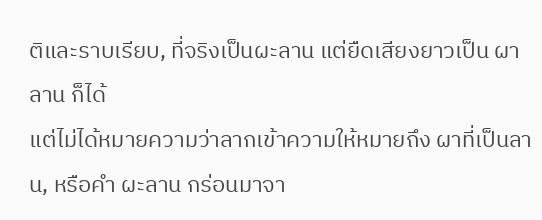ติและราบเรียบ, ที่จริงเป็นผะลาน แต่ยืดเสียงยาวเป็น ผาลาน ก็ได้
แต่ไม่ได้หมายความว่าลากเข้าความให้หมายถึง ผาที่เป็นลาน, หรือคำ ผะลาน กร่อนมาจา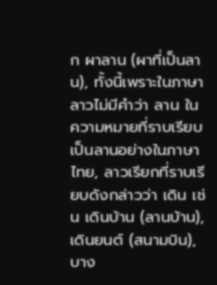ก ผาลาน (ผาที่เป็นลาน), ทั้งนี้เพราะในภาษาลาวไม่มีคำว่า ลาน ในความหมายที่ราบเรียบเป็นลานอย่างในภาษาไทย, ลาวเรียกที่ราบเรียบดังกล่าวว่า เดิน เช่น เดินบ้าน (ลานบ้าน), เดินยนต์ (สนามบิน), บาง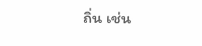ถิ่น เช่น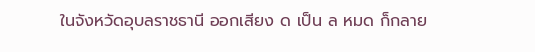ในจังหวัดอุบลราชธานี ออกเสียง ด เป็น ล หมด ก็กลาย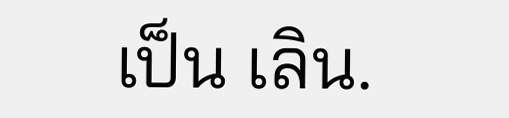เป็น เลิน.